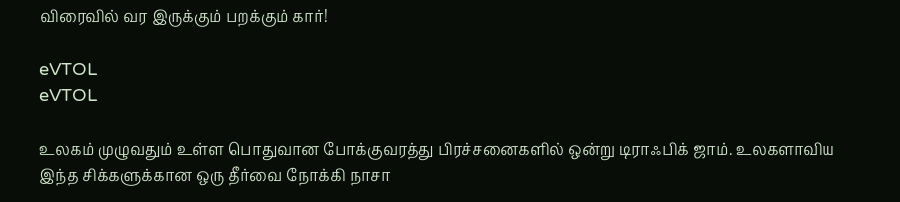விரைவில் வர இருக்கும் பறக்கும் கார்!

eVTOL
eVTOL

உலகம் முழுவதும் உள்ள பொதுவான போக்குவரத்து பிரச்சனைகளில் ஒன்று டிராஃபிக் ஜாம். உலகளாவிய இந்த சிக்களுக்கான ஒரு தீர்வை நோக்கி நாசா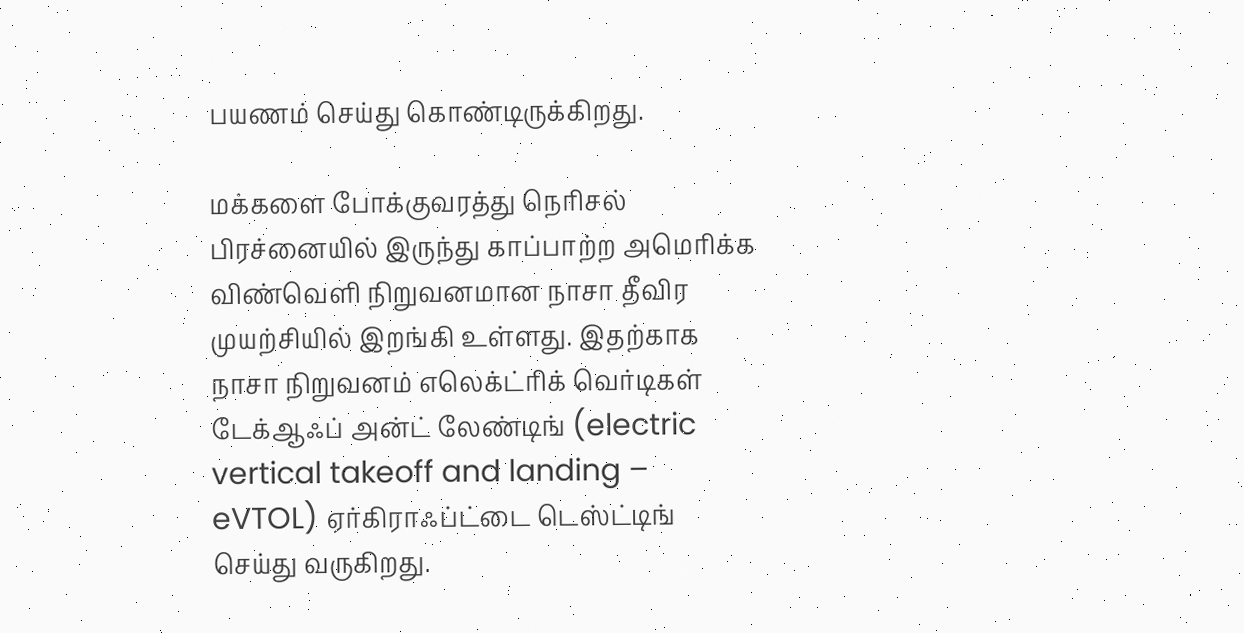பயணம் செய்து கொண்டிருக்கிறது.

மக்களை போக்குவரத்து நெரிசல் பிரச்னையில் இருந்து காப்பாற்ற அமெரிக்க விண்வெளி நிறுவனமான நாசா தீவிர முயற்சியில் இறங்கி உள்ளது. இதற்காக நாசா நிறுவனம் எலெக்ட்ரிக் வெர்டிகள் டேக்ஆஃப் அன்ட் லேண்டிங் (electric vertical takeoff and landing – eVTOL) ஏர்கிராஃப்ட்டை டெஸ்ட்டிங் செய்து வருகிறது.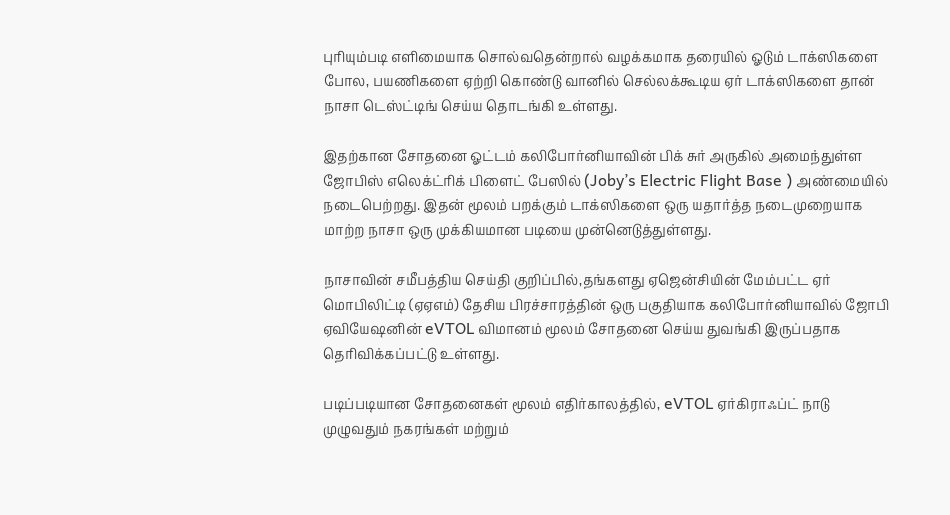புரியும்படி எளிமையாக சொல்வதென்றால் வழக்கமாக தரையில் ஓடும் டாக்ஸிகளை போல, பயணிகளை ஏற்றி கொண்டு வானில் செல்லக்கூடிய ஏர் டாக்ஸிகளை தான் நாசா டெஸ்ட்டிங் செய்ய தொடங்கி உள்ளது.

இதற்கான சோதனை ஓட்டம் கலிபோர்னியாவின் பிக் சுர் அருகில் அமைந்துள்ள ஜோபிஸ் எலெக்ட்ரிக் பிளைட் பேஸில் (Joby’s Electric Flight Base ) அண்மையில் நடைபெற்றது. இதன் மூலம் பறக்கும் டாக்ஸிகளை ஒரு யதார்த்த நடைமுறையாக மாற்ற நாசா ஒரு முக்கியமான படியை முன்னெடுத்துள்ளது.

நாசாவின் சமீபத்திய செய்தி குறிப்பில்,தங்களது ஏஜென்சியின் மேம்பட்ட ஏர் மொபிலிட்டி (ஏஏஎம்) தேசிய பிரச்சாரத்தின் ஒரு பகுதியாக கலிபோர்னியாவில் ஜோபி ஏவியேஷனின் eVTOL விமானம் மூலம் சோதனை செய்ய துவங்கி இருப்பதாக தெரிவிக்கப்பட்டு உள்ளது.

படிப்படியான சோதனைகள் மூலம் எதிர்காலத்தில், eVTOL ஏர்கிராஃப்ட் நாடு முழுவதும் நகரங்கள் மற்றும்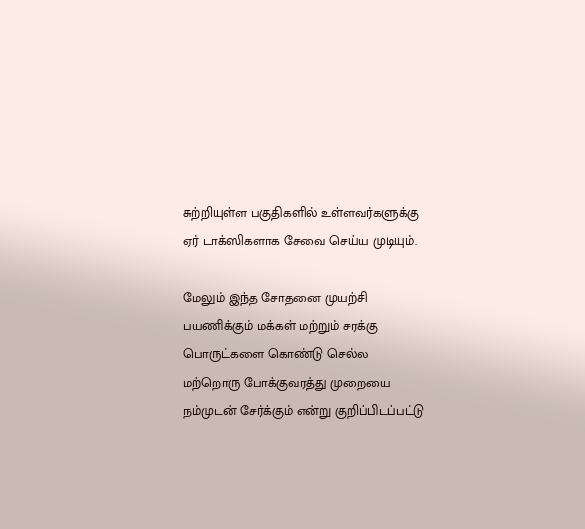சுற்றியுள்ள பகுதிகளில் உள்ளவர்களுக்கு ஏர் டாக்ஸிகளாக சேவை செய்ய முடியும்.

மேலும் இந்த சோதனை முயற்சி பயணிக்கும் மக்கள் மற்றும் சரக்கு பொருட்களை கொண்டு செல்ல மற்றொரு போக்குவரத்து முறையை நம்முடன் சேர்க்கும் என்று குறிப்பிடப்பட்டு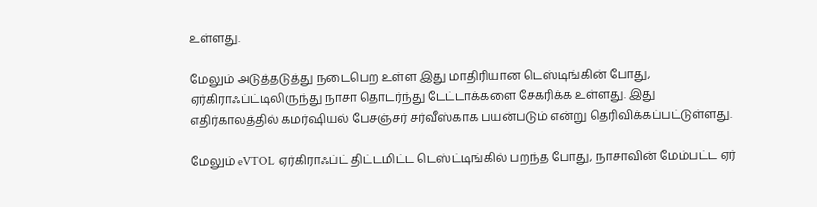உள்ளது.

மேலும் அடுத்தடுத்து நடைபெற உள்ள இது மாதிரியான டெஸ்டிங்கின் போது, ஏர்கிராஃப்ட்டிலிருந்து நாசா தொடர்ந்து டேட்டாக்களை சேகரிக்க உள்ளது. இது எதிர்காலத்தில் கமர்ஷியல் பேசஞ்சர் சர்வீஸ்காக பயன்படும் என்று தெரிவிக்கப்பட்டுள்ளது.

மேலும் eVTOL ஏர்கிராஃப்ட் திட்டமிட்ட டெஸ்ட்டிங்கில் பறந்த போது, நாசாவின் மேம்பட்ட ஏர்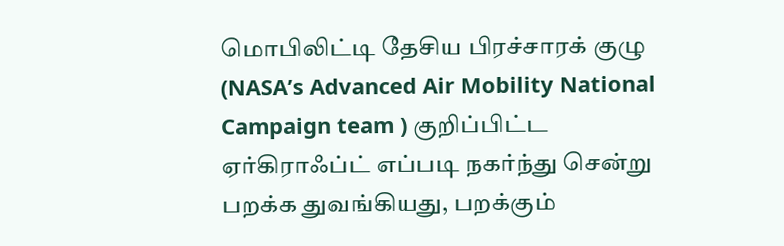மொபிலிட்டி தேசிய பிரச்சாரக் குழு (NASA’s Advanced Air Mobility National Campaign team ) குறிப்பிட்ட ஏர்கிராஃப்ட் எப்படி நகர்ந்து சென்று பறக்க துவங்கியது, பறக்கும்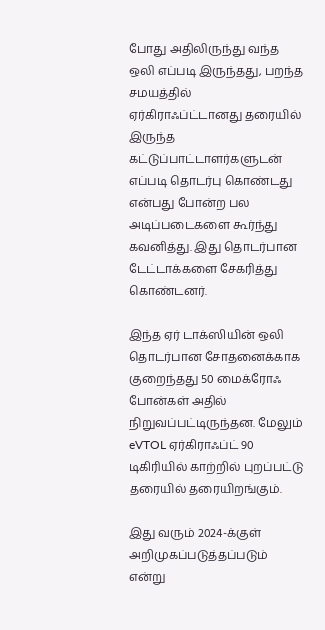போது அதிலிருந்து வந்த ஒலி எப்படி இருந்தது, பறந்த சமயத்தில் ஏர்கிராஃப்ட்டானது தரையில் இருந்த கட்டுப்பாட்டாளர்களுடன் எப்படி தொடர்பு கொண்டது என்பது போன்ற பல அடிப்படைகளை கூர்ந்து கவனித்து. இது தொடர்பான டேட்டாக்களை சேகரித்து கொண்டனர்.

இந்த ஏர் டாக்ஸியின் ஒலி தொடர்பான சோதனைக்காக குறைந்தது 50 மைக்ரோஃ போன்கள் அதில் நிறுவப்பட்டிருந்தன. மேலும் eVTOL ஏர்கிராஃப்ட் 90 டிகிரியில் காற்றில் புறப்பட்டு தரையில் தரையிறங்கும்.

இது வரும் 2024-க்குள் அறிமுகப்படுத்தப்படும் என்று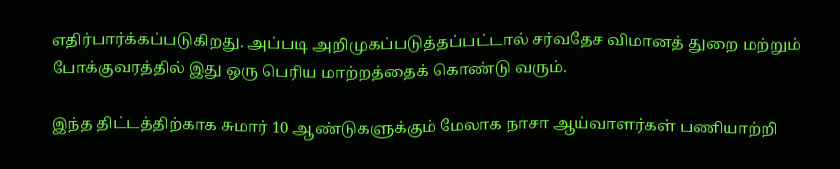எதிர்பார்க்கப்படுகிறது. அப்படி அறிமுகப்படுத்தப்பட்டால் சர்வதேச விமானத் துறை மற்றும் போக்குவரத்தில் இது ஒரு பெரிய மாற்றத்தைக் கொண்டு வரும்.

இந்த திட்டத்திற்காக சுமார் 10 ஆண்டுகளுக்கும் மேலாக நாசா ஆய்வாளர்கள் பணியாற்றி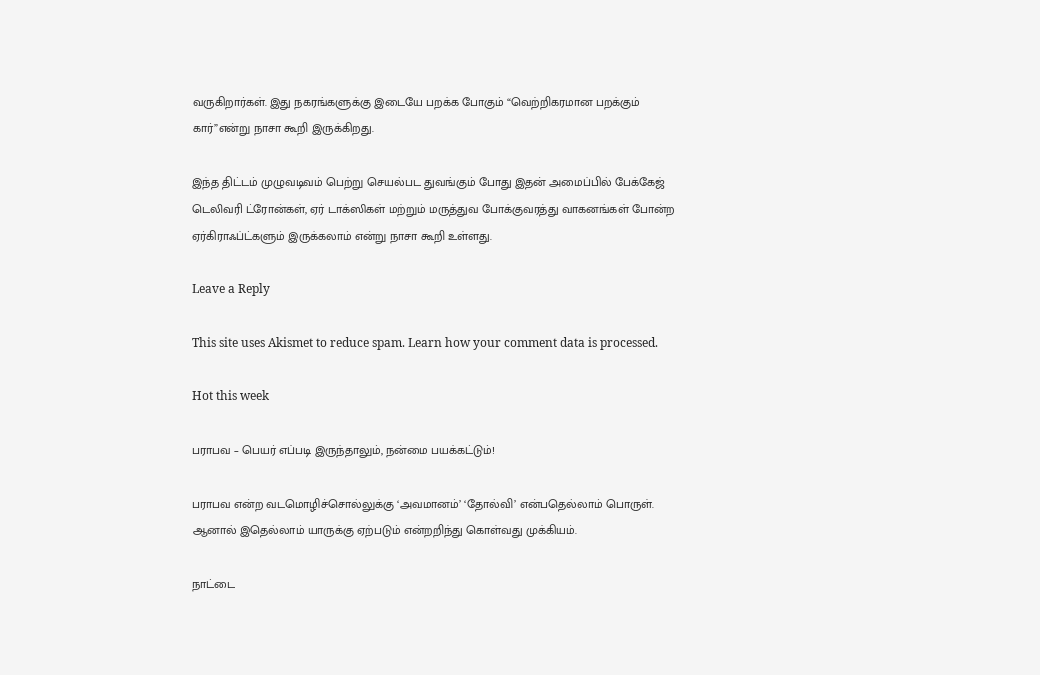வருகிறார்கள். இது நகரங்களுக்கு இடையே பறக்க போகும் “வெற்றிகரமான பறக்கும் கார்”என்று நாசா கூறி இருக்கிறது.

இந்த திட்டம் முழுவடிவம் பெற்று செயல்பட துவங்கும் போது இதன் அமைப்பில் பேக்கேஜ் டெலிவரி ட்ரோன்கள், ஏர் டாக்ஸிகள் மற்றும் மருத்துவ போக்குவரத்து வாகனங்கள் போன்ற ஏர்கிராஃப்ட்களும் இருக்கலாம் என்று நாசா கூறி உள்ளது.

Leave a Reply

This site uses Akismet to reduce spam. Learn how your comment data is processed.

Hot this week

பராபவ – பெயர் எப்படி இருந்தாலும், நன்மை பயக்கட்டும்!

பராபவ என்ற வடமொழிச்சொல்லுக்கு ‘அவமானம்’ ‘தோல்வி’ என்பதெல்லாம் பொருள். ஆனால் இதெல்லாம் யாருக்கு ஏற்படும் என்றறிந்து கொள்வது முக்கியம்.

நாட்டை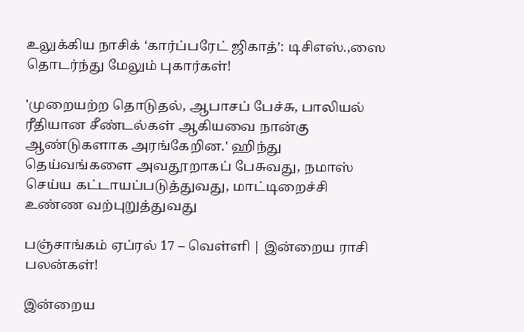உலுக்கிய நாசிக் ‘கார்ப்பரேட் ஜிகாத்’: டிசிஎஸ்.,ஸை தொடர்ந்து மேலும் புகார்கள்!

'முறையற்ற தொடுதல், ஆபாசப் பேச்சு, பாலியல் ரீதியான சீண்டல்கள் ஆகியவை நான்கு ஆண்டுகளாக அரங்கேறின.' ஹிந்து தெய்வங்களை அவதூறாகப் பேசுவது, நமாஸ் செய்ய கட்டாயப்படுத்துவது, மாட்டிறைச்சி உண்ண வற்புறுத்துவது

பஞ்சாங்கம் ஏப்ரல் 17 – வெள்ளி | இன்றைய ராசி பலன்கள்!

இன்றைய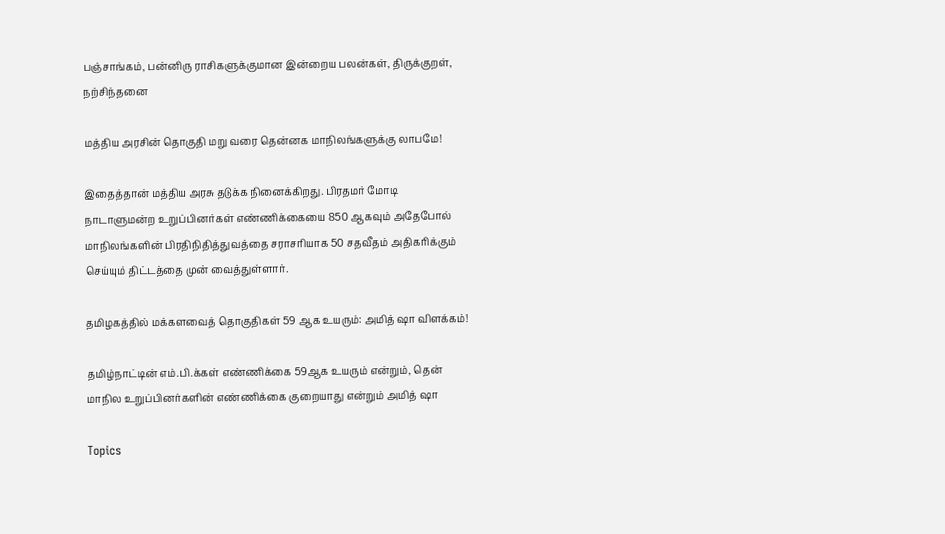பஞ்சாங்கம், பன்னிரு ராசிகளுக்குமான இன்றைய பலன்கள், திருக்குறள், நற்சிந்தனை

மத்திய அரசின் தொகுதி மறு வரை தென்னக மாநிலங்களுக்கு லாபமே!

இதைத்தான் மத்திய அரசு தடுக்க நினைக்கிறது. பிரதமர் மோடி நாடாளுமன்ற உறுப்பினர்கள் எண்ணிக்கையை 850 ஆகவும் அதேபோல் மாநிலங்களின் பிரதிநிதித்துவத்தை சராசரியாக 50 சதவீதம் அதிகரிக்கும் செய்யும் திட்டத்தை முன் வைத்துள்ளார்.

தமிழகத்தில் மக்களவைத் தொகுதிகள் 59 ஆக உயரும்: அமித் ஷா விளக்கம்!

தமிழ்நாட்டின் எம்.பி.க்கள் எண்ணிக்கை 59ஆக உயரும் என்றும், தென் மாநில உறுப்பினர்களின் எண்ணிக்கை குறையாது என்றும் அமித் ஷா

Topics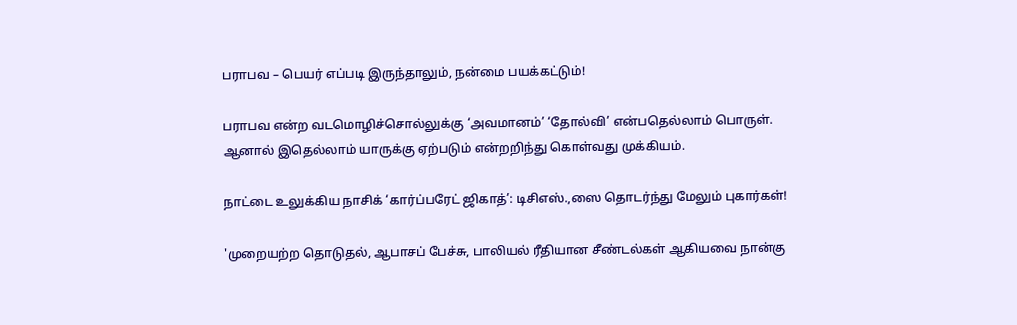பராபவ – பெயர் எப்படி இருந்தாலும், நன்மை பயக்கட்டும்!

பராபவ என்ற வடமொழிச்சொல்லுக்கு ‘அவமானம்’ ‘தோல்வி’ என்பதெல்லாம் பொருள். ஆனால் இதெல்லாம் யாருக்கு ஏற்படும் என்றறிந்து கொள்வது முக்கியம்.

நாட்டை உலுக்கிய நாசிக் ‘கார்ப்பரேட் ஜிகாத்’: டிசிஎஸ்.,ஸை தொடர்ந்து மேலும் புகார்கள்!

'முறையற்ற தொடுதல், ஆபாசப் பேச்சு, பாலியல் ரீதியான சீண்டல்கள் ஆகியவை நான்கு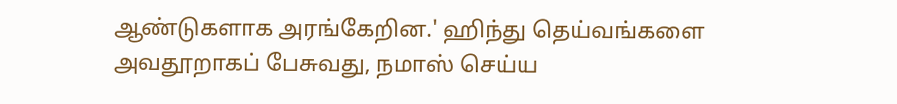ஆண்டுகளாக அரங்கேறின.' ஹிந்து தெய்வங்களை அவதூறாகப் பேசுவது, நமாஸ் செய்ய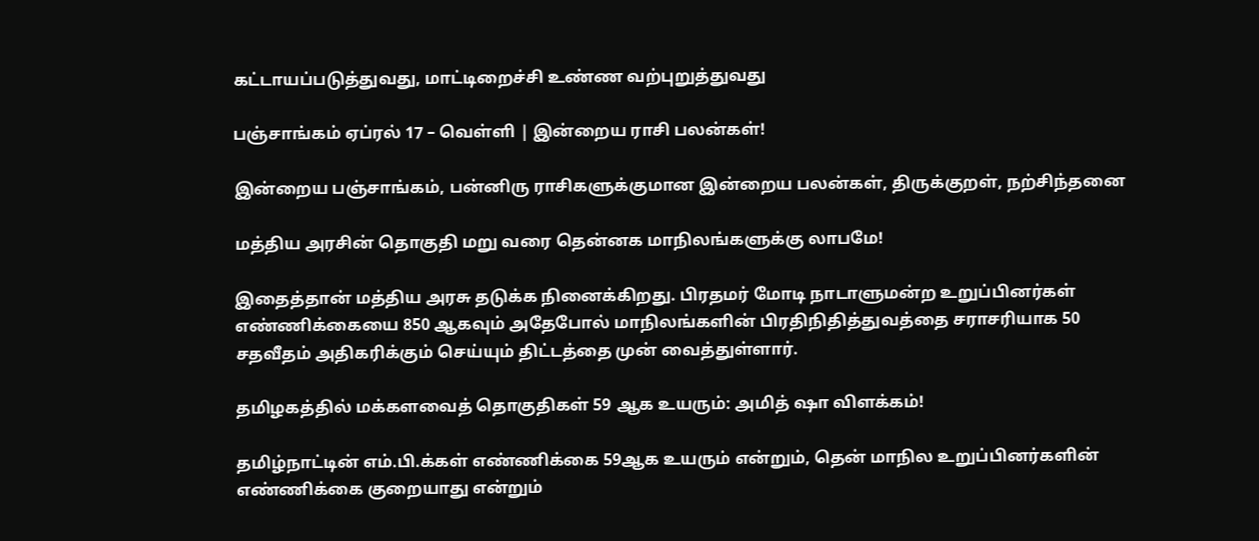கட்டாயப்படுத்துவது, மாட்டிறைச்சி உண்ண வற்புறுத்துவது

பஞ்சாங்கம் ஏப்ரல் 17 – வெள்ளி | இன்றைய ராசி பலன்கள்!

இன்றைய பஞ்சாங்கம், பன்னிரு ராசிகளுக்குமான இன்றைய பலன்கள், திருக்குறள், நற்சிந்தனை

மத்திய அரசின் தொகுதி மறு வரை தென்னக மாநிலங்களுக்கு லாபமே!

இதைத்தான் மத்திய அரசு தடுக்க நினைக்கிறது. பிரதமர் மோடி நாடாளுமன்ற உறுப்பினர்கள் எண்ணிக்கையை 850 ஆகவும் அதேபோல் மாநிலங்களின் பிரதிநிதித்துவத்தை சராசரியாக 50 சதவீதம் அதிகரிக்கும் செய்யும் திட்டத்தை முன் வைத்துள்ளார்.

தமிழகத்தில் மக்களவைத் தொகுதிகள் 59 ஆக உயரும்: அமித் ஷா விளக்கம்!

தமிழ்நாட்டின் எம்.பி.க்கள் எண்ணிக்கை 59ஆக உயரும் என்றும், தென் மாநில உறுப்பினர்களின் எண்ணிக்கை குறையாது என்றும்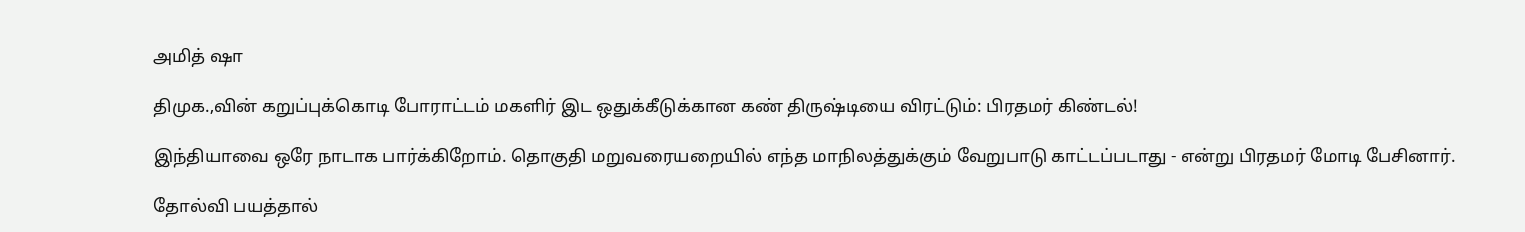அமித் ஷா

திமுக.,வின் கறுப்புக்கொடி போராட்டம் மகளிர் இட ஒதுக்கீடுக்கான கண் திருஷ்டியை விரட்டும்: பிரதமர் கிண்டல்!

இந்தியாவை ஒரே நாடாக பார்க்கிறோம். தொகுதி மறுவரையறையில் எந்த மாநிலத்துக்கும் வேறுபாடு காட்டப்படாது - என்று பிரதமர் மோடி பேசினார்.

தோல்வி பயத்தால்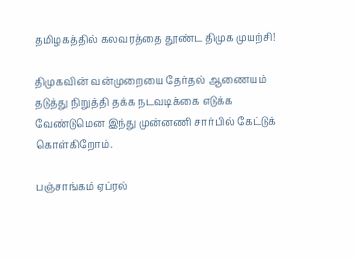தமிழகத்தில் கலவரத்தை தூண்ட திமுக முயற்சி!

திமுகவின் வன்முறையை தேர்தல் ஆணையம் தடுத்து நிறுத்தி தக்க நடவடிக்கை எடுக்க வேண்டுமென இந்து முன்னணி சார்பில் கேட்டுக் கொள்கிறோம்.

பஞ்சாங்கம் ஏப்ரல்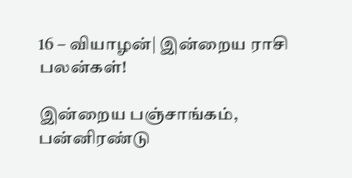16 – வியாழன்| இன்றைய ராசி பலன்கள்!

இன்றைய பஞ்சாங்கம், பன்னிரண்டு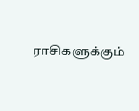ராசிகளுக்கும்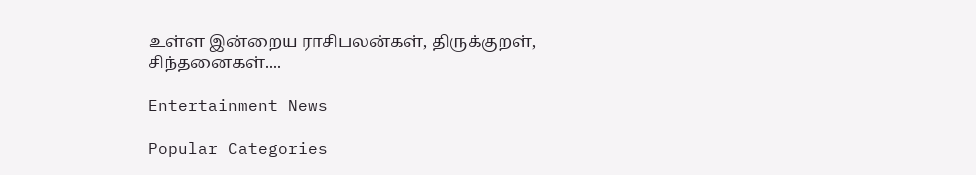உள்ள இன்றைய ராசிபலன்கள், திருக்குறள், சிந்தனைகள்....

Entertainment News

Popular Categories